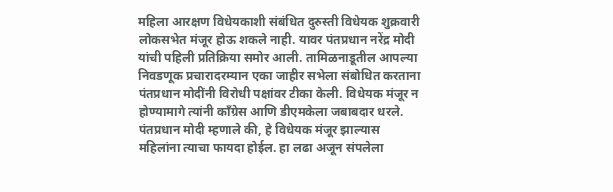महिला आरक्षण विधेयकाशी संबंधित दुरुस्ती विधेयक शुक्रवारी लोकसभेत मंजूर होऊ शकले नाही. यावर पंतप्रधान नरेंद्र मोदी यांची पहिली प्रतिक्रिया समोर आली. तामिळनाडूतील आपल्या निवडणूक प्रचारादरम्यान एका जाहीर सभेला संबोधित करताना पंतप्रधान मोदींनी विरोधी पक्षांवर टीका केली. विधेयक मंजूर न होण्यामागे त्यांनी काँग्रेस आणि डीएमकेला जबाबदार धरले.
पंतप्रधान मोदी म्हणाले की, हे विधेयक मंजूर झाल्यास महिलांना त्याचा फायदा होईल. हा लढा अजून संपलेला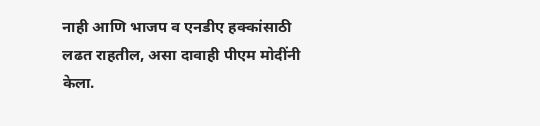नाही आणि भाजप व एनडीए हक्कांसाठी लढत राहतील, असा दावाही पीएम मोदींनी केला.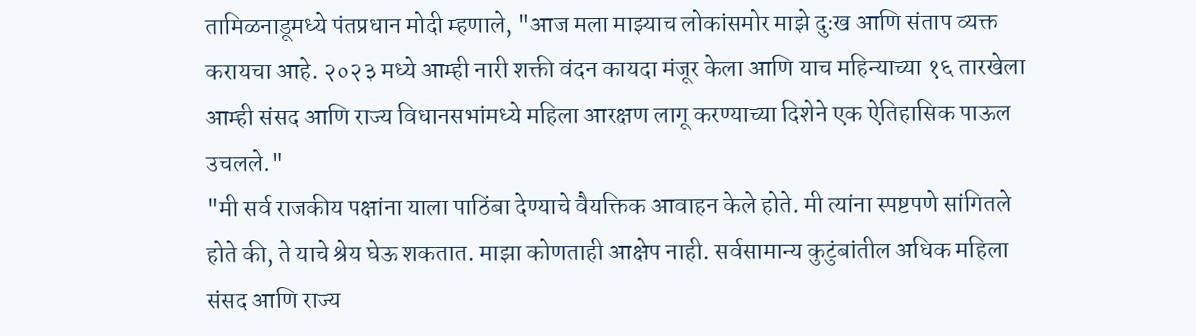तामिळनाडूमध्ये पंतप्रधान मोदी म्हणाले, "आज मला माझ्याच लोकांसमोर माझे दुःख आणि संताप व्यक्त करायचा आहे. २०२३ मध्ये आम्ही नारी शक्ती वंदन कायदा मंजूर केला आणि याच महिन्याच्या १६ तारखेला आम्ही संसद आणि राज्य विधानसभांमध्ये महिला आरक्षण लागू करण्याच्या दिशेने एक ऐतिहासिक पाऊल उचलले."
"मी सर्व राजकीय पक्षांना याला पाठिंबा देण्याचे वैयक्तिक आवाहन केले होते. मी त्यांना स्पष्टपणे सांगितले होते की, ते याचे श्रेय घेऊ शकतात. माझा कोणताही आक्षेप नाही. सर्वसामान्य कुटुंबांतील अधिक महिला संसद आणि राज्य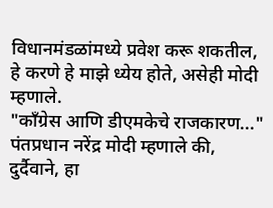विधानमंडळांमध्ये प्रवेश करू शकतील, हे करणे हे माझे ध्येय होते, असेही मोदी म्हणाले.
"काँग्रेस आणि डीएमकेचे राजकारण..."
पंतप्रधान नरेंद्र मोदी म्हणाले की, दुर्दैवाने, हा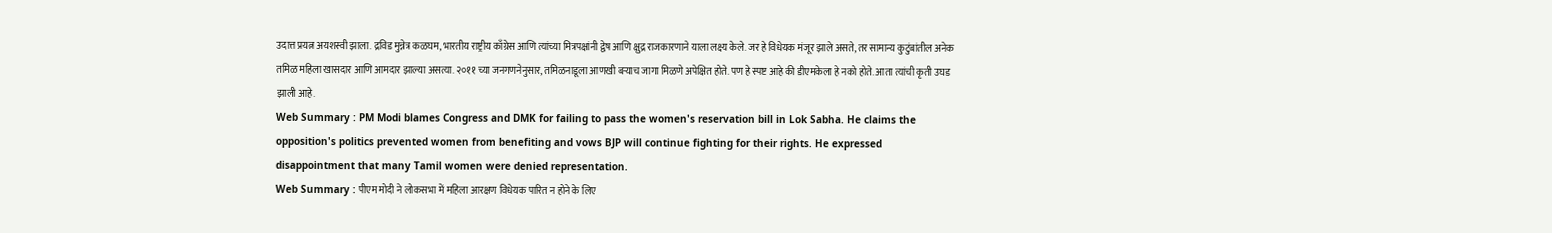उदात्त प्रयत्न अयशस्वी झाला. द्रविड मुन्नेत्र कळघम, भारतीय राष्ट्रीय काँग्रेस आणि त्यांच्या मित्रपक्षांनी द्वेष आणि क्षुद्र राजकारणाने याला लक्ष्य केले. जर हे विधेयक मंजूर झाले असते, तर सामान्य कुटुंबांतील अनेक तमिळ महिला खासदार आणि आमदार झाल्या असत्या. २०११ च्या जनगणनेनुसार, तमिळनाडूला आणखी बऱ्याच जागा मिळणे अपेक्षित होते. पण हे स्पष्ट आहे की डीएमकेला हे नको होते. आता त्यांची कृती उघड झाली आहे.
Web Summary : PM Modi blames Congress and DMK for failing to pass the women's reservation bill in Lok Sabha. He claims the opposition's politics prevented women from benefiting and vows BJP will continue fighting for their rights. He expressed disappointment that many Tamil women were denied representation.
Web Summary : पीएम मोदी ने लोकसभा में महिला आरक्षण विधेयक पारित न होने के लिए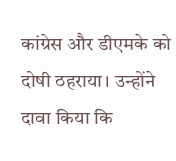कांग्रेस और डीएमके को दोषी ठहराया। उन्होंने दावा किया कि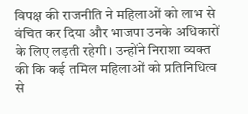विपक्ष की राजनीति ने महिलाओं को लाभ से वंचित कर दिया और भाजपा उनके अधिकारों के लिए लड़ती रहेगी। उन्होंने निराशा व्यक्त की कि कई तमिल महिलाओं को प्रतिनिधित्व से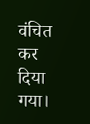वंचित कर दिया गया।